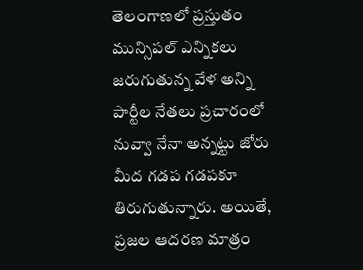తెలంగాణలో ప్రస్తుతం మున్సిపల్ ఎన్నికలు జరుగుతున్న వేళ అన్ని పార్టీల నేతలు ప్రచారంలో నువ్వా నేనా అన్నట్టు జోరు మీద గడప గడపకూ తిరుగుతున్నారు. అయితే, ప్రజల ఆదరణ మాత్రం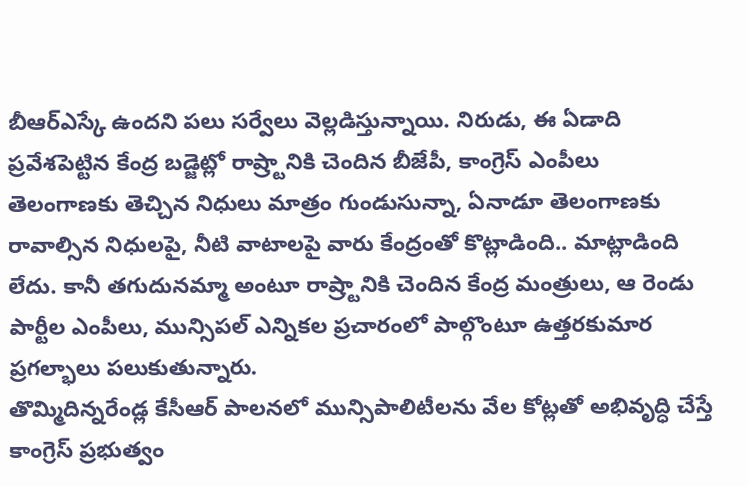బీఆర్ఎస్కే ఉందని పలు సర్వేలు వెల్లడిస్తున్నాయి. నిరుడు, ఈ ఏడాది ప్రవేశపెట్టిన కేంద్ర బడ్జెట్లో రాష్ర్టానికి చెందిన బీజేపీ, కాంగ్రెస్ ఎంపీలు తెలంగాణకు తెచ్చిన నిధులు మాత్రం గుండుసున్నా, ఏనాడూ తెలంగాణకు రావాల్సిన నిధులపై, నీటి వాటాలపై వారు కేంద్రంతో కొట్లాడింది.. మాట్లాడింది లేదు. కానీ తగుదునమ్మా అంటూ రాష్ర్టానికి చెందిన కేంద్ర మంత్రులు, ఆ రెండు పార్టీల ఎంపీలు, మున్సిపల్ ఎన్నికల ప్రచారంలో పాల్గొంటూ ఉత్తరకుమార ప్రగల్భాలు పలుకుతున్నారు.
తొమ్మిదిన్నరేండ్ల కేసీఆర్ పాలనలో మున్సిపాలిటీలను వేల కోట్లతో అభివృద్ధి చేస్తే కాంగ్రెస్ ప్రభుత్వం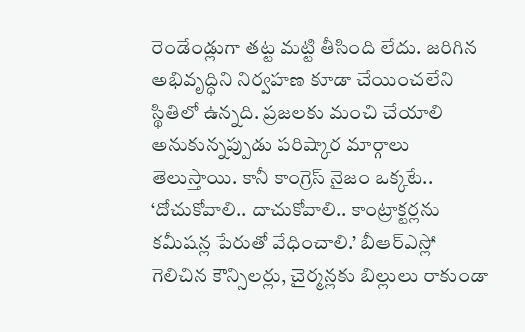రెండేండ్లుగా తట్ట మట్టి తీసింది లేదు. జరిగిన అభివృద్ధిని నిర్వహణ కూడా చేయించలేని స్థితిలో ఉన్నది. ప్రజలకు మంచి చేయాలి అనుకున్నప్పుడు పరిష్కార మార్గాలు తెలుస్తాయి. కానీ కాంగ్రెస్ నైజం ఒక్కటే.. ‘దోచుకోవాలి.. దాచుకోవాలి.. కాంట్రాక్టర్లను కమీషన్ల పేరుతో వేధించాలి.’ బీఆర్ఎస్లో గెలిచిన కౌన్సిలర్లు, చైర్మన్లకు బిల్లులు రాకుండా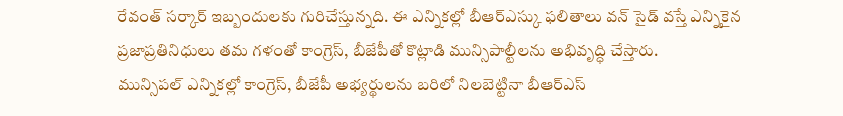రేవంత్ సర్కార్ ఇబ్బందులకు గురిచేస్తున్నది. ఈ ఎన్నికల్లో బీఆర్ఎస్కు ఫలితాలు వన్ సైడ్ వస్తే ఎన్నికైన ప్రజాప్రతినిధులు తమ గళంతో కాంగ్రెస్, బీజేపీతో కొట్లాడి మున్సిపాల్టీలను అభివృద్ధి చేస్తారు.
మున్సిపల్ ఎన్నికల్లో కాంగ్రెస్, బీజేపీ అభ్యర్థులను బరిలో నిలబెట్టినా బీఆర్ఎస్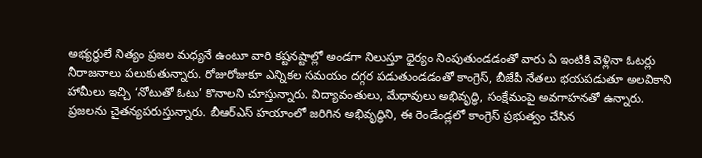అభ్యర్థులే నిత్యం ప్రజల మధ్యనే ఉంటూ వారి కష్టనష్టాల్లో అండగా నిలుస్తూ ధైర్యం నింపుతుండడంతో వారు ఏ ఇంటికి వెళ్లినా ఓటర్లు నీరాజనాలు పలుకుతున్నారు. రోజురోజుకూ ఎన్నికల సమయం దగ్గర పడుతుండడంతో కాంగ్రెస్, బీజేపీ నేతలు భయపడుతూ అలవికాని హామీలు ఇచ్చి ‘నోటుతో ఓటు’ కొనాలని చూస్తున్నారు. విద్యావంతులు, మేధావులు అభివృద్ధి, సంక్షేమంపై అవగాహనతో ఉన్నారు. ప్రజలను చైతన్యపరుస్తున్నారు. బీఆర్ఎస్ హయాంలో జరిగిన అభివృద్ధిని, ఈ రెండేండ్లలో కాంగ్రెస్ ప్రభుత్వం చేసిన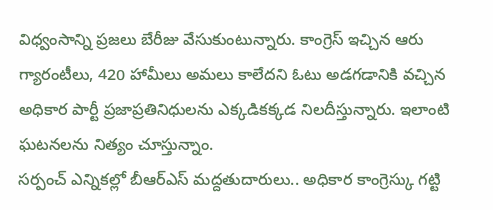విధ్వంసాన్ని ప్రజలు బేరీజు వేసుకుంటున్నారు. కాంగ్రెస్ ఇచ్చిన ఆరు గ్యారంటీలు, 420 హామీలు అమలు కాలేదని ఓటు అడగడానికి వచ్చిన అధికార పార్టీ ప్రజాప్రతినిధులను ఎక్కడికక్కడ నిలదీస్తున్నారు. ఇలాంటి ఘటనలను నిత్యం చూస్తున్నాం.
సర్పంచ్ ఎన్నికల్లో బీఆర్ఎస్ మద్దతుదారులు.. అధికార కాంగ్రెస్కు గట్టి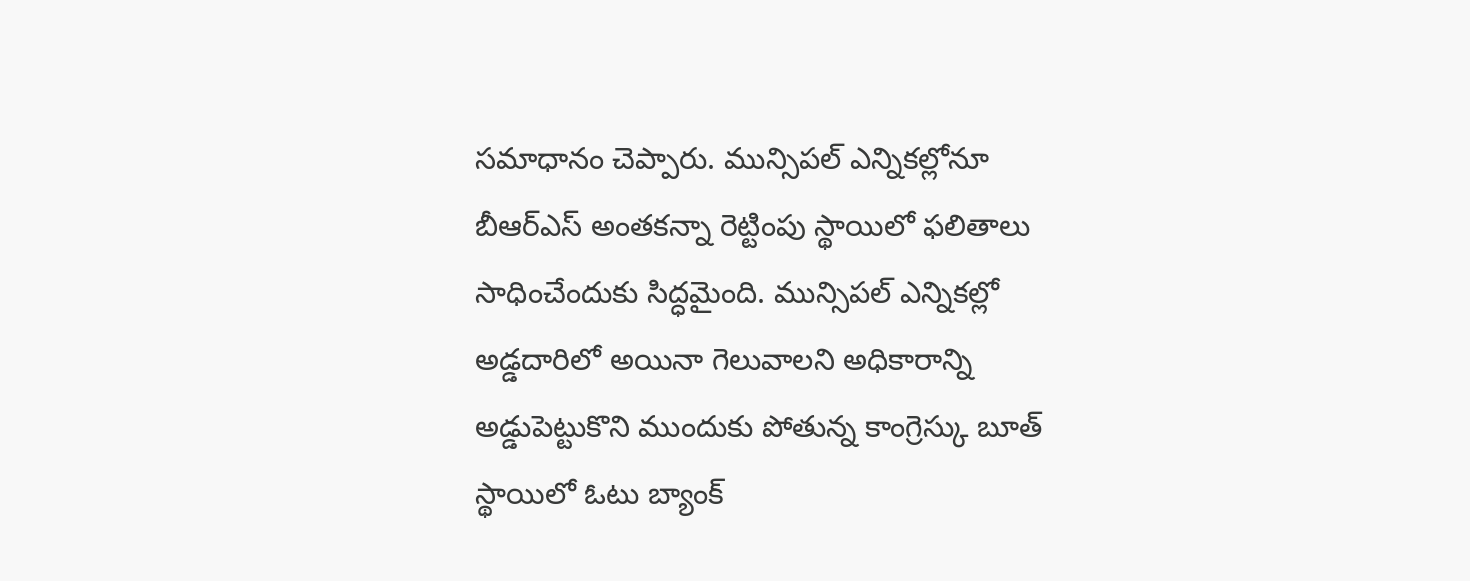సమాధానం చెప్పారు. మున్సిపల్ ఎన్నికల్లోనూ బీఆర్ఎస్ అంతకన్నా రెట్టింపు స్థాయిలో ఫలితాలు సాధించేందుకు సిద్ధమైంది. మున్సిపల్ ఎన్నికల్లో అడ్డదారిలో అయినా గెలువాలని అధికారాన్ని అడ్డుపెట్టుకొని ముందుకు పోతున్న కాంగ్రెస్కు బూత్ స్థాయిలో ఓటు బ్యాంక్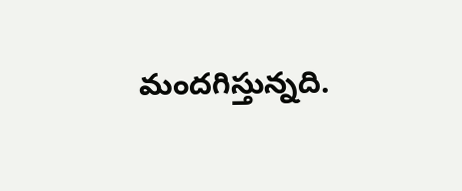మందగిస్తున్నది.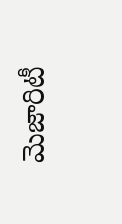మెజారిటీ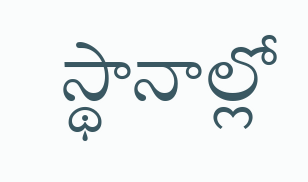స్థానాల్లో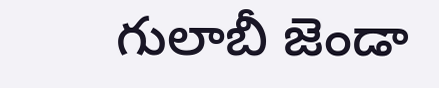గులాబీ జెండా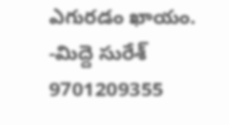ఎగురడం ఖాయం.
-మిద్దె సురేశ్
9701209355